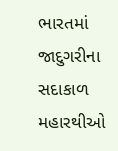ભારતમાં જાદુગરીના સદાકાળ મહારથીઓ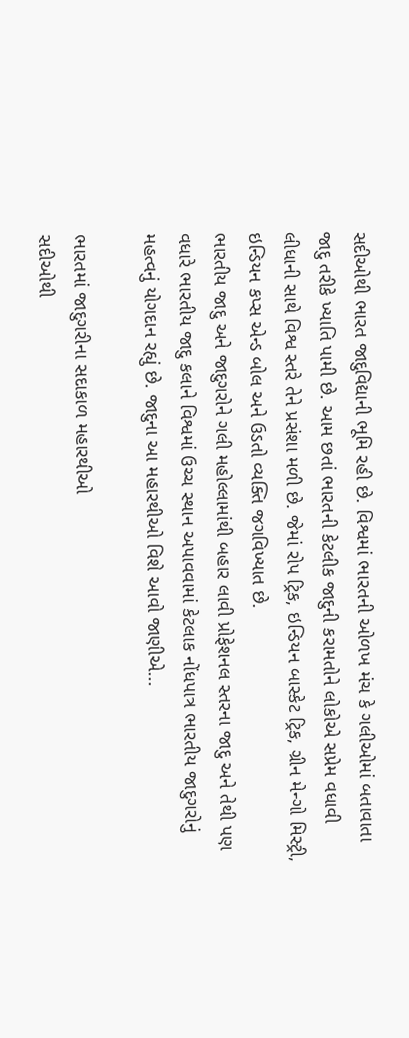સદીઓથી ભારત જાદુવિદ્યાની ભૂમિ રહી છે. વિશ્વમાં ભારતની ઓળખ મંચ કે ગલીઓમાં બતાવાતા જાદુ તરીકે ખ્યાતિ પામી છે. આમ છતાં ભારતની કેટલીક જાદુની કરામતોને લોકોએ સપ્રેમ વધાવી લીધાની સાથે વિશ્વ સ્તરે તેને પ્રસંશા મળી છે. જેમાં રોપ ટ્રિક, ઇન્ડિયન બાસ્કેટ ટ્રિક, ગ્રીન મેન્ગો મિસ્ટ્રી, ઇન્ડિયન કપ્સ એન્ડ બોલ અને ઉડતો વ્યક્તિ જગવિખ્યાત છે.
ભારતીય જાદુ અને જાદુગરોને ગલી મહોલ્લામાંથી બહાર લાવી પ્રોફેશનલ સ્તરના જાદુ અને તેથી પણ વધારે ભારતીય જાદુ કલાને વિશ્વમાં ઉચ્ચ સ્થાન અપાવવામાં કેટલાક નોંધપાત્ર ભારતીય જાદુગરોનું મહત્વનું યોગદાન રહ્યું છે. જાદુના આ મહારથીઓ વિશે આવો જાણીએ...

ભારતમાં જાદુગરીના સદાકાળ મહારથીઓ
સદીઓથી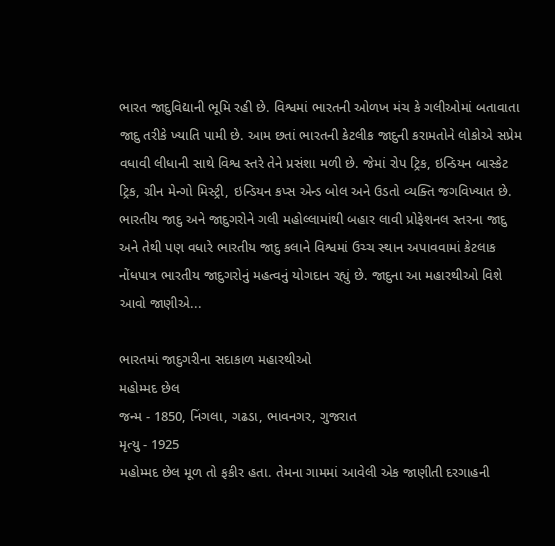ભારત જાદુવિદ્યાની ભૂમિ રહી છે. વિશ્વમાં ભારતની ઓળખ મંચ કે ગલીઓમાં બતાવાતા જાદુ તરીકે ખ્યાતિ પામી છે. આમ છતાં ભારતની કેટલીક જાદુની કરામતોને લોકોએ સપ્રેમ વધાવી લીધાની સાથે વિશ્વ સ્તરે તેને પ્રસંશા મળી છે. જેમાં રોપ ટ્રિક, ઇન્ડિયન બાસ્કેટ ટ્રિક, ગ્રીન મેન્ગો મિસ્ટ્રી, ઇન્ડિયન કપ્સ એન્ડ બોલ અને ઉડતો વ્યક્તિ જગવિખ્યાત છે.
ભારતીય જાદુ અને જાદુગરોને ગલી મહોલ્લામાંથી બહાર લાવી પ્રોફેશનલ સ્તરના જાદુ અને તેથી પણ વધારે ભારતીય જાદુ કલાને વિશ્વમાં ઉચ્ચ સ્થાન અપાવવામાં કેટલાક નોંધપાત્ર ભારતીય જાદુગરોનું મહત્વનું યોગદાન રહ્યું છે. જાદુના આ મહારથીઓ વિશે આવો જાણીએ...

ભારતમાં જાદુગરીના સદાકાળ મહારથીઓ
મહોમ્મદ છેલ
જન્મ - 1850, નિંગલા, ગઢડા, ભાવનગર, ગુજરાત
મૃત્યુ - 1925
મહોમ્મદ છેલ મૂળ તો ફકીર હતા. તેમના ગામમાં આવેલી એક જાણીતી દરગાહની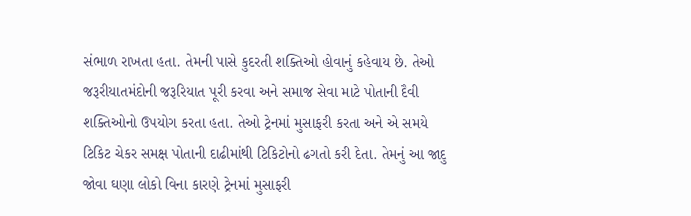સંભાળ રાખતા હતા. તેમની પાસે કુદરતી શક્તિઓ હોવાનું કહેવાય છે. તેઓ જરૂરીયાતમંદોની જરૂરિયાત પૂરી કરવા અને સમાજ સેવા માટે પોતાની દૈવી શક્તિઓનો ઉપયોગ કરતા હતા. તેઓ ટ્રેનમાં મુસાફરી કરતા અને એ સમયે ટિકિટ ચેકર સમક્ષ પોતાની દાઢીમાંથી ટિકિટોનો ઢગતો કરી દેતા. તેમનું આ જાદુ જોવા ઘણા લોકો વિના કારણે ટ્રેનમાં મુસાફરી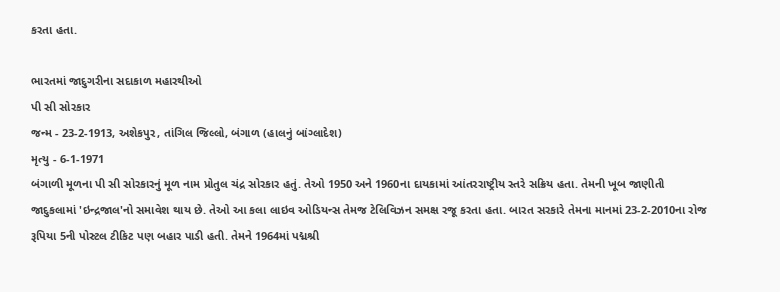કરતા હતા.

ભારતમાં જાદુગરીના સદાકાળ મહારથીઓ
પી સી સોરકાર
જન્મ - 23-2-1913, અશેકપુર, તાંગિલ જિલ્લો, બંગાળ (હાલનું બાંગ્લાદેશ)
મૃત્યુ - 6-1-1971
બંગાળી મૂળના પી સી સોરકારનું મૂળ નામ પ્રોતુલ ચંદ્ર સોરકાર હતું. તેઓ 1950 અને 1960ના દાયકામાં આંતરરાષ્ટ્રીય સ્તરે સક્રિય હતા. તેમની ખૂબ જાણીતી જાદુકલામાં 'ઇન્દ્રજાલ'નો સમાવેશ થાય છે. તેઓ આ કલા લાઇવ ઓડિયન્સ તેમજ ટેલિવિઝન સમક્ષ રજૂ કરતા હતા. બારત સરકારે તેમના માનમાં 23-2-2010ના રોજ રૂપિયા 5ની પોસ્ટલ ટીકિટ પણ બહાર પાડી હતી. તેમને 1964માં પદ્મશ્રી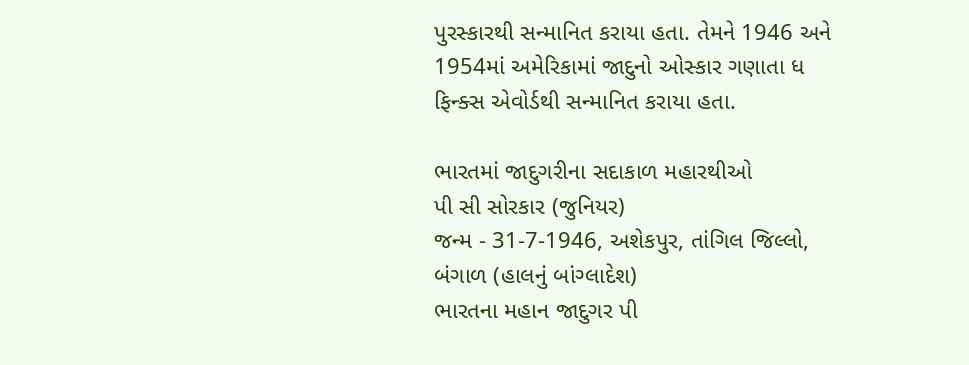પુરસ્કારથી સન્માનિત કરાયા હતા. તેમને 1946 અને 1954માં અમેરિકામાં જાદુનો ઓસ્કાર ગણાતા ધ ફિન્ક્સ એવોર્ડથી સન્માનિત કરાયા હતા.

ભારતમાં જાદુગરીના સદાકાળ મહારથીઓ
પી સી સોરકાર (જુનિયર)
જન્મ - 31-7-1946, અશેકપુર, તાંગિલ જિલ્લો, બંગાળ (હાલનું બાંગ્લાદેશ)
ભારતના મહાન જાદુગર પી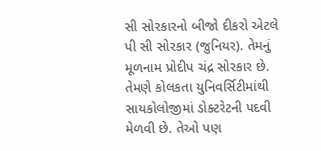સી સોરકારનો બીજો દીકરો એટલે પી સી સોરકાર (જુનિયર). તેમનું મૂળનામ પ્રોદીપ ચંદ્ર સોરકાર છે. તેમણે કોલકતા યુનિવર્સિટીમાંથી સાયકોલોજીમાં ડોક્ટરેટની પદવી મેળવી છે. તેઓ પણ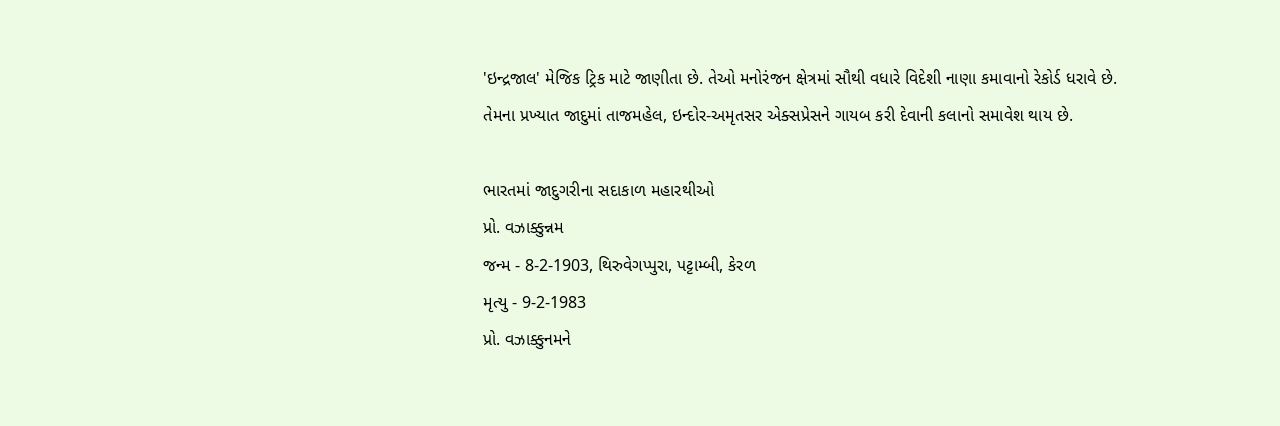'ઇન્દ્રજાલ' મેજિક ટ્રિક માટે જાણીતા છે. તેઓ મનોરંજન ક્ષેત્રમાં સૌથી વધારે વિદેશી નાણા કમાવાનો રેકોર્ડ ધરાવે છે. તેમના પ્રખ્યાત જાદુમાં તાજમહેલ, ઇન્દોર-અમૃતસર એક્સપ્રેસને ગાયબ કરી દેવાની કલાનો સમાવેશ થાય છે.

ભારતમાં જાદુગરીના સદાકાળ મહારથીઓ
પ્રો. વઝાક્કુન્નમ
જન્મ - 8-2-1903, થિરુવેગપ્પુરા, પટ્ટામ્બી, કેરળ
મૃત્યુ - 9-2-1983
પ્રો. વઝાક્કુનમને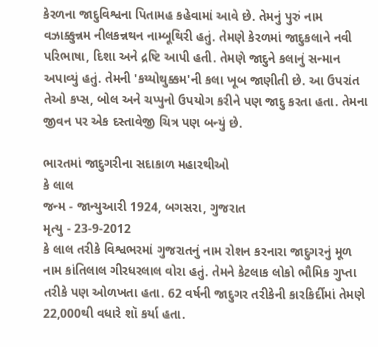કેરળના જાદુવિશ્વના પિતામહ કહેવામાં આવે છે. તેમનું પુરું નામ વઝાક્કુન્નમ નીલકન્નથન નામ્બૂથિરી હતું. તેમણે કેરળમાં જાદુકલાને નવી પરિભાષા, દિશા અને દ્રષ્ટિ આપી હતી. તેમણે જાદુને કલાનું સન્માન અપાવ્યું હતું. તેમની 'કય્યોથુક્કમ'ની કલા ખૂબ જાણીતી છે. આ ઉપરાંત તેઓ કપ્સ, બોલ અને ચપ્પુનો ઉપયોગ કરીને પણ જાદુ કરતા હતા. તેમના જીવન પર એક દસ્તાવેજી ચિત્ર પણ બન્યું છે.

ભારતમાં જાદુગરીના સદાકાળ મહારથીઓ
કે લાલ
જન્મ - જાન્યુઆરી 1924, બગસરા, ગુજરાત
મૃત્યુ - 23-9-2012
કે લાલ તરીકે વિશ્વભરમાં ગુજરાતનું નામ રોશન કરનારા જાદુગરનું મૂળ નામ કાંતિલાલ ગીરધરલાલ વોરા હતું. તેમને કેટલાક લોકો ભૌમિક ગુપ્તા તરીકે પણ ઓળખતા હતા. 62 વર્ષની જાદુગર તરીકેની કારકિર્દીમાં તેમણે 22,000થી વધારે શૉ કર્યા હતા.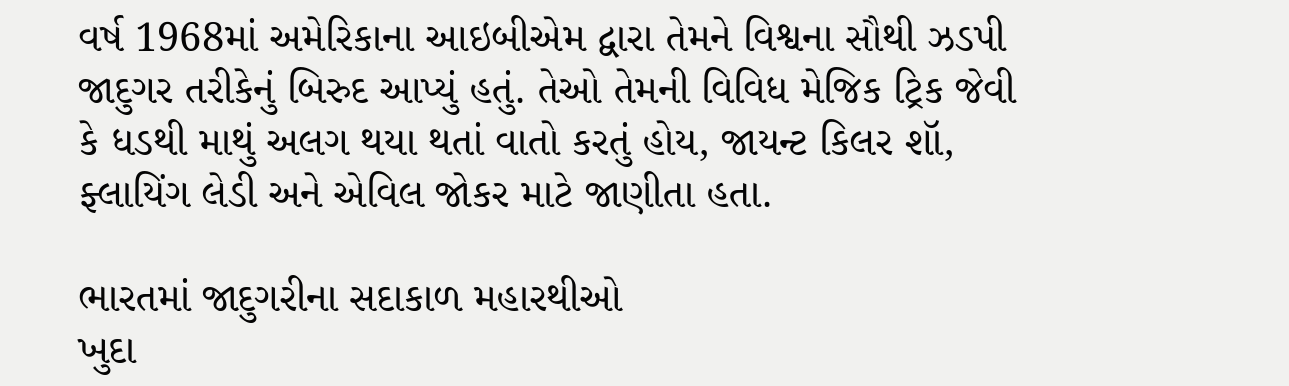વર્ષ 1968માં અમેરિકાના આઇબીએમ દ્વારા તેમને વિશ્વના સૌથી ઝડપી જાદુગર તરીકેનું બિરુદ આપ્યું હતું. તેઓ તેમની વિવિધ મેજિક ટ્રિક જેવી કે ધડથી માથું અલગ થયા થતાં વાતો કરતું હોય, જાયન્ટ કિલર શૉ, ફ્લાયિંગ લેડી અને એવિલ જોકર માટે જાણીતા હતા.

ભારતમાં જાદુગરીના સદાકાળ મહારથીઓ
ખુદા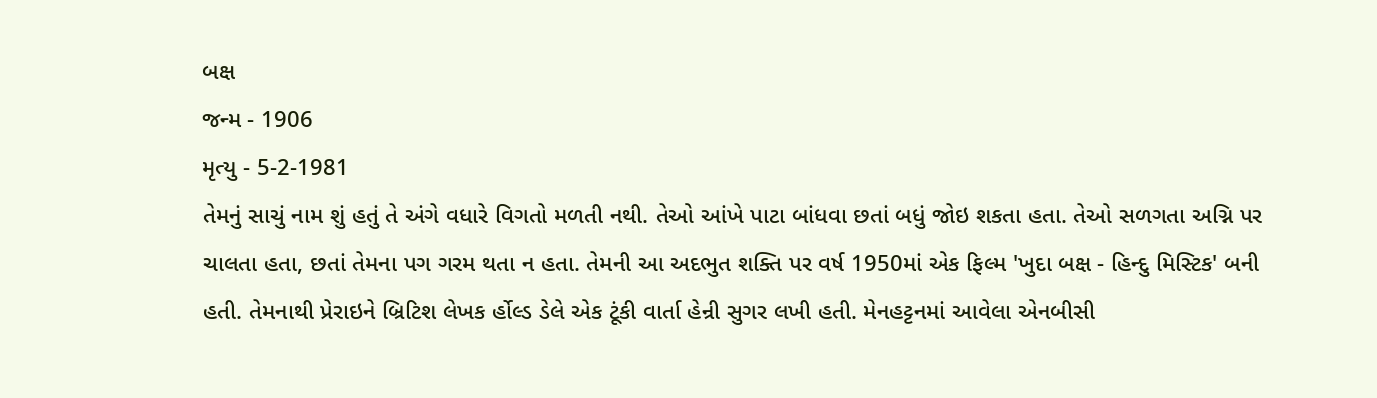બક્ષ
જન્મ - 1906
મૃત્યુ - 5-2-1981
તેમનું સાચું નામ શું હતું તે અંગે વધારે વિગતો મળતી નથી. તેઓ આંખે પાટા બાંધવા છતાં બધું જોઇ શકતા હતા. તેઓ સળગતા અગ્નિ પર ચાલતા હતા, છતાં તેમના પગ ગરમ થતા ન હતા. તેમની આ અદભુત શક્તિ પર વર્ષ 1950માં એક ફિલ્મ 'ખુદા બક્ષ - હિન્દુ મિસ્ટિક' બની હતી. તેમનાથી પ્રેરાઇને બ્રિટિશ લેખક ર્હોલ્ડ ડેલે એક ટૂંકી વાર્તા હેન્રી સુગર લખી હતી. મેનહટ્ટનમાં આવેલા એનબીસી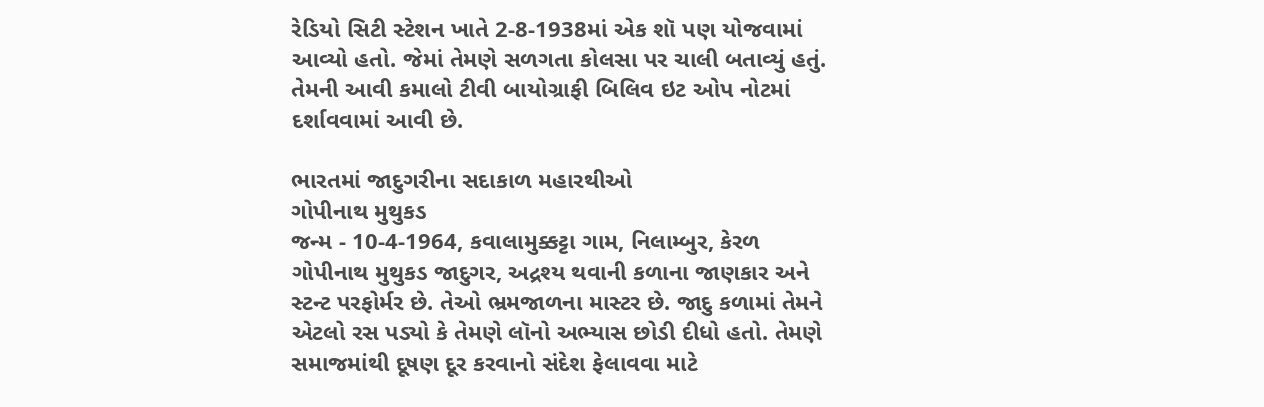રેડિયો સિટી સ્ટેશન ખાતે 2-8-1938માં એક શૉ પણ યોજવામાં આવ્યો હતો. જેમાં તેમણે સળગતા કોલસા પર ચાલી બતાવ્યું હતું. તેમની આવી કમાલો ટીવી બાયોગ્રાફી બિલિવ ઇટ ઓપ નોટમાં દર્શાવવામાં આવી છે.

ભારતમાં જાદુગરીના સદાકાળ મહારથીઓ
ગોપીનાથ મુથુકડ
જન્મ - 10-4-1964, કવાલામુક્કટ્ટા ગામ, નિલામ્બુર, કેરળ
ગોપીનાથ મુથુકડ જાદુગર, અદ્રશ્ય થવાની કળાના જાણકાર અને સ્ટન્ટ પરફોર્મર છે. તેઓ ભ્રમજાળના માસ્ટર છે. જાદુ કળામાં તેમને એટલો રસ પડ્યો કે તેમણે લૉનો અભ્યાસ છોડી દીધો હતો. તેમણે સમાજમાંથી દૂષણ દૂર કરવાનો સંદેશ ફેલાવવા માટે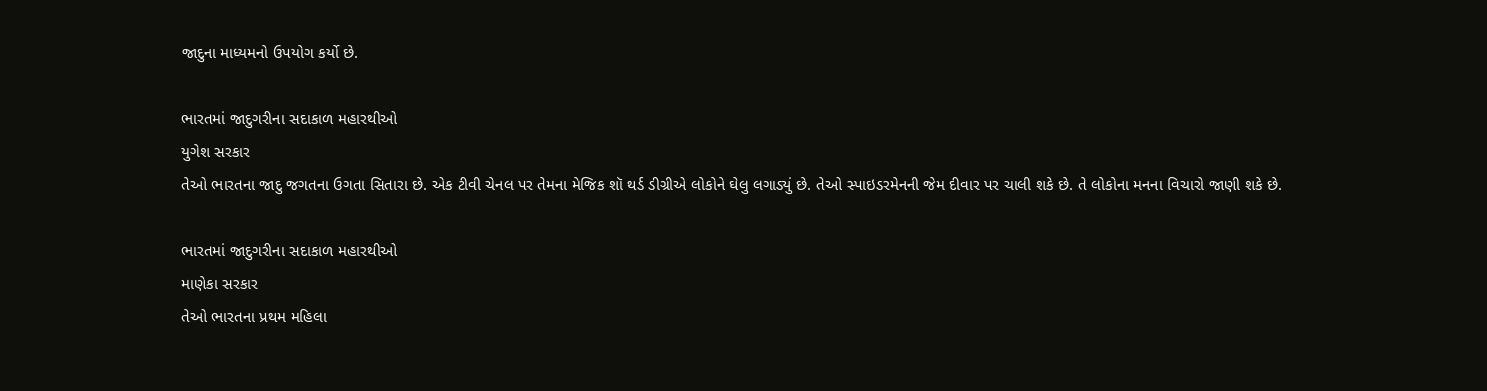જાદુના માધ્યમનો ઉપયોગ કર્યો છે.

ભારતમાં જાદુગરીના સદાકાળ મહારથીઓ
યુગેશ સરકાર
તેઓ ભારતના જાદુ જગતના ઉગતા સિતારા છે. એક ટીવી ચેનલ પર તેમના મેજિક શૉ થર્ડ ડીગ્રીએ લોકોને ઘેલુ લગાડ્યું છે. તેઓ સ્પાઇડરમેનની જેમ દીવાર પર ચાલી શકે છે. તે લોકોના મનના વિચારો જાણી શકે છે.

ભારતમાં જાદુગરીના સદાકાળ મહારથીઓ
માણેકા સરકાર
તેઓ ભારતના પ્રથમ મહિલા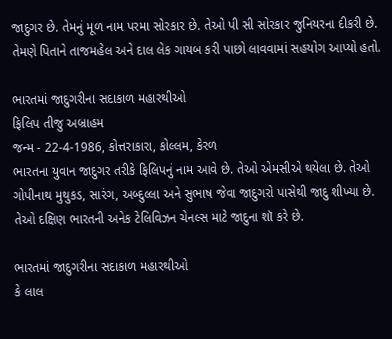જાદુગર છે. તેમનું મૂળ નામ પરમા સોરકાર છે. તેઓ પી સી સોરકાર જુનિયરના દીકરી છે. તેમણે પિતાને તાજમહેલ અને દાલ લેક ગાયબ કરી પાછો લાવવામાં સહયોગ આપ્યો હતો.

ભારતમાં જાદુગરીના સદાકાળ મહારથીઓ
ફિલિપ તીજુ અબ્રાહમ
જન્મ - 22-4-1986, કોત્તરાકારા, કોલ્લમ, કેરળ
ભારતના યુવાન જાદુગર તરીકે ફિલિપનું નામ આવે છે. તેઓ એમસીએ થયેલા છે. તેઓ ગોપીનાથ મુથુકડ, સારંગ, અબ્દુલ્લા અને સુભાષ જેવા જાદુગરો પાસેથી જાદુ શીખ્યા છે. તેઓ દક્ષિણ ભારતની અનેક ટેલિવિઝન ચેનલ્સ માટે જાદુના શૉ કરે છે.

ભારતમાં જાદુગરીના સદાકાળ મહારથીઓ
કે લાલ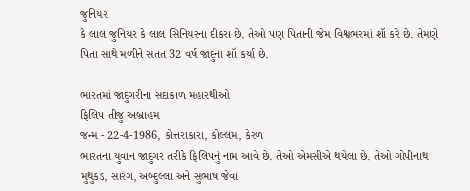જુનિયર
કે લાલ જુનિયર કે લાલ સિનિયરના દીકરા છે. તેઓ પણ પિતાની જેમ વિશ્વભરમાં શૉ કરે છે. તેમણે પિતા સાથે મળીને સતત 32 વર્ષ જાદુના શૉ કર્યા છે.

ભારતમાં જાદુગરીના સદાકાળ મહારથીઓ
ફિલિપ તીજુ અબ્રાહમ
જન્મ - 22-4-1986, કોત્તરાકારા, કોલ્લમ, કેરળ
ભારતના યુવાન જાદુગર તરીકે ફિલિપનું નામ આવે છે. તેઓ એમસીએ થયેલા છે. તેઓ ગોપીનાથ મુથુકડ, સારંગ, અબ્દુલ્લા અને સુભાષ જેવા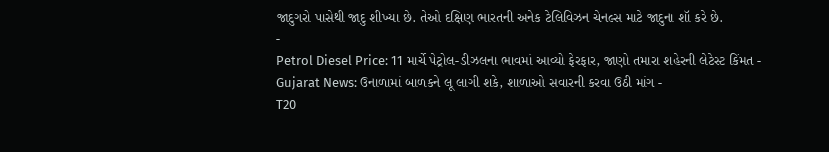જાદુગરો પાસેથી જાદુ શીખ્યા છે. તેઓ દક્ષિણ ભારતની અનેક ટેલિવિઝન ચેનલ્સ માટે જાદુના શૉ કરે છે.
-
Petrol Diesel Price: 11 માર્ચે પેટ્રોલ-ડીઝલના ભાવમાં આવ્યો ફેરફાર, જાણો તમારા શહેરની લેટેસ્ટ કિંમત -
Gujarat News: ઉનાળામાં બાળકને લૂ લાગી શકે, શાળાઓ સવારની કરવા ઉઠી માંગ -
T20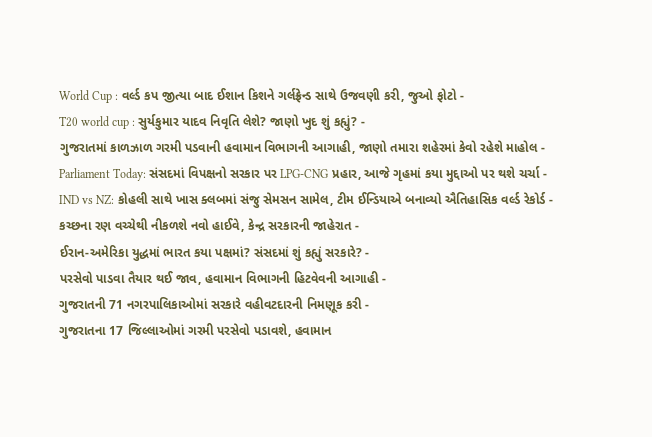World Cup : વર્લ્ડ કપ જીત્યા બાદ ઈશાન કિશને ગર્લફ્રેન્ડ સાથે ઉજવણી કરી, જુઓ ફોટો -
T20 world cup : સુર્યકુમાર યાદવ નિવૃતિ લેશે? જાણો ખુદ શું કહ્યું? -
ગુજરાતમાં કાળઝાળ ગરમી પડવાની હવામાન વિભાગની આગાહી, જાણો તમારા શહેરમાં કેવો રહેશે માહોલ -
Parliament Today: સંસદમાં વિપક્ષનો સરકાર પર LPG-CNG પ્રહાર, આજે ગૃહમાં કયા મુદ્દાઓ પર થશે ચર્ચા -
IND vs NZ: કોહલી સાથે ખાસ ક્લબમાં સંજુ સેમસન સામેલ, ટીમ ઈન્ડિયાએ બનાવ્યો ઐતિહાસિક વર્લ્ડ રેકોર્ડ -
કચ્છના રણ વચ્ચેથી નીકળશે નવો હાઈવે, કેન્દ્ર સરકારની જાહેરાત -
ઈરાન-અમેરિકા યુદ્ધમાં ભારત કયા પક્ષમાં? સંસદમાં શું કહ્યું સરકારે? -
પરસેવો પાડવા તૈયાર થઈ જાવ, હવામાન વિભાગની હિટવેવની આગાહી -
ગુજરાતની 71 નગરપાલિકાઓમાં સરકારે વહીવટદારની નિમણૂક કરી -
ગુજરાતના 17 જિલ્લાઓમાં ગરમી પરસેવો પડાવશે, હવામાન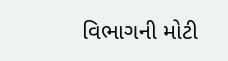વિભાગની મોટી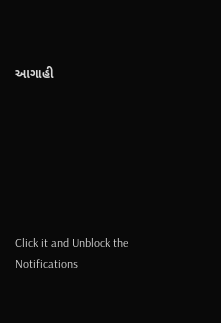આગાહી







Click it and Unblock the Notifications